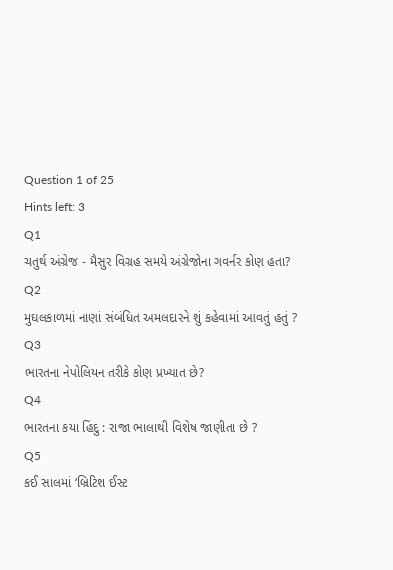Question 1 of 25
Hints left: 3
Q1
ચતુર્થ અંગ્રેજ - મૈસુર વિગ્રહ સમયે અંગ્રેજોના ગવર્નર કોણ હતા?
Q2
મુઘલકાળમાં નાણાં સંબંધિત અમલદારને શું કહેવામાં આવતું હતું ?
Q3
ભારતના નેપોલિયન તરીકે કોણ પ્રખ્યાત છે?
Q4
ભારતના કયા હિંદુ : રાજા ભાલાથી વિશેષ જાણીતા છે ?
Q5
કઈ સાલમાં ‘બ્રિટિશ ઈસ્ટ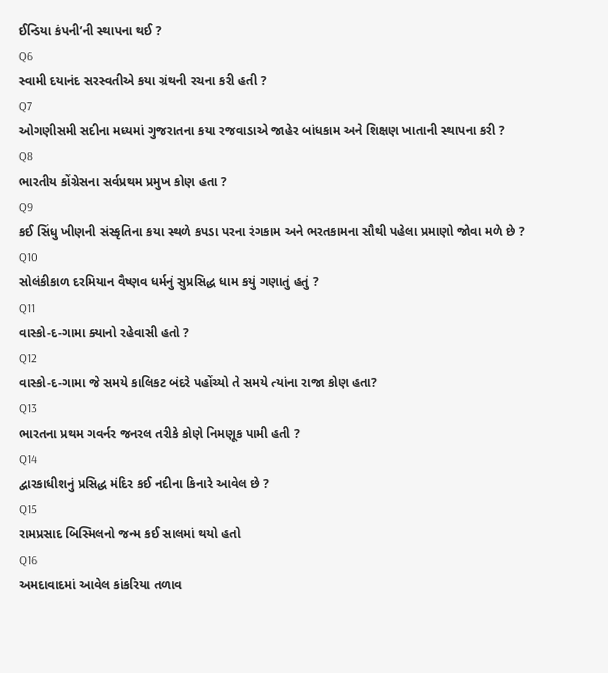ઈન્ડિયા કંપની’ની સ્થાપના થઈ ?
Q6
સ્વામી દયાનંદ સરસ્વતીએ કયા ગ્રંથની રચના કરી હતી ?
Q7
ઓગણીસમી સદીના મધ્યમાં ગુજરાતના કયા રજવાડાએ જાહેર બાંધકામ અને શિક્ષણ ખાતાની સ્થાપના કરી ?
Q8
ભારતીય કોંગ્રેસના સર્વપ્રથમ પ્રમુખ કોણ હતા ?
Q9
કઈ સિંધુ ખીણની સંસ્કૃતિના કયા સ્થળે કપડા પરના રંગકામ અને ભરતકામના સૌથી પહેલા પ્રમાણો જોવા મળે છે ?
Q10
સોલંકીકાળ દરમિયાન વૈષ્ણવ ધર્મનું સુપ્રસિદ્ધ ધામ કયું ગણાતું હતું ?
Q11
વાસ્કો-દ-ગામા ક્યાનો રહેવાસી હતો ?
Q12
વાસ્કો-દ-ગામા જે સમયે કાલિકટ બંદરે પહોંચ્યો તે સમયે ત્યાંના રાજા કોણ હતા?
Q13
ભારતના પ્રથમ ગવર્નર જનરલ તરીકે કોણે નિમણૂક પામી હતી ?
Q14
દ્વારકાધીશનું પ્રસિદ્ધ મંદિર કઈ નદીના કિનારે આવેલ છે ?
Q15
રામપ્રસાદ બિસ્મિલનો જન્મ કઈ સાલમાં થયો હતો
Q16
અમદાવાદમાં આવેલ કાંકરિયા તળાવ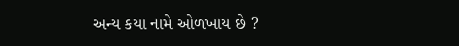અન્ય કયા નામે ઓળખાય છે ?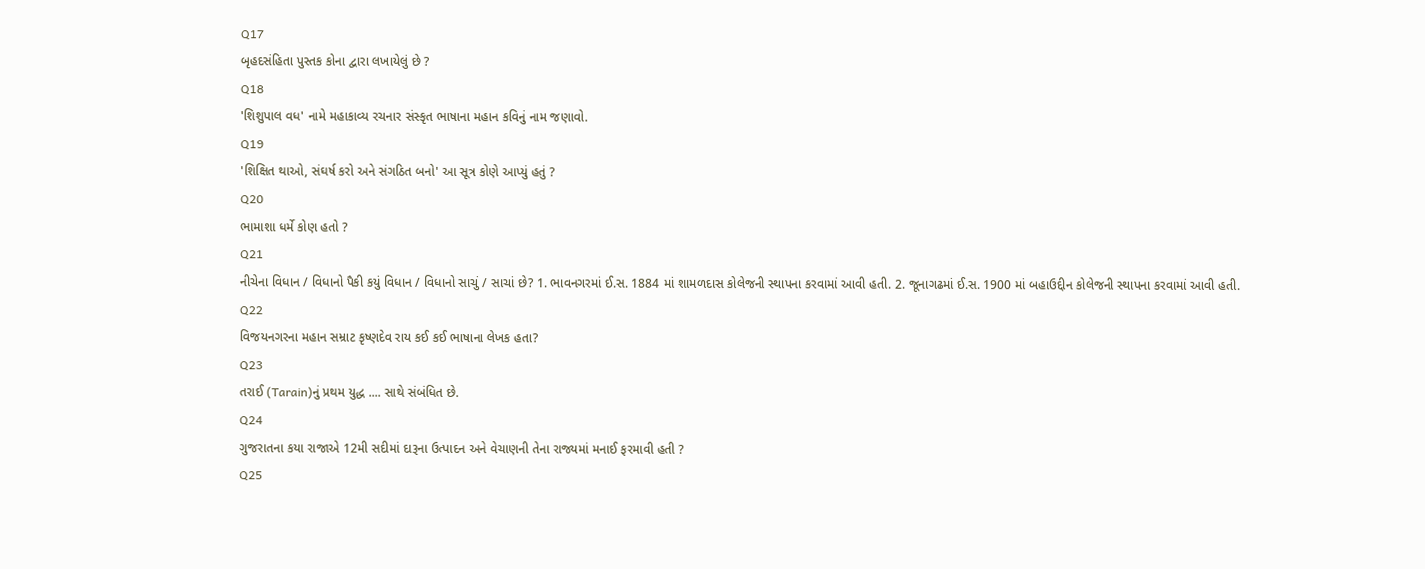Q17
બૃહદસંહિતા પુસ્તક કોના દ્વારા લખાયેલું છે ?
Q18
'શિશુપાલ વધ' નામે મહાકાવ્ય રચનાર સંસ્કૃત ભાષાના મહાન કવિનું નામ જણાવો.
Q19
'શિક્ષિત થાઓ, સંઘર્ષ કરો અને સંગઠિત બનો' આ સૂત્ર કોણે આપ્યું હતું ?
Q20
ભામાશા ધર્મે કોણ હતો ?
Q21
નીચેના વિધાન / વિધાનો પૈકી કયું વિધાન / વિધાનો સાચું / સાચાં છે? 1. ભાવનગરમાં ઈ.સ. 1884 માં શામળદાસ કોલેજની સ્થાપના કરવામાં આવી હતી. 2. જૂનાગઢમાં ઈ.સ. 1900 માં બહાઉદ્દીન કોલેજની સ્થાપના કરવામાં આવી હતી.
Q22
વિજયનગરના મહાન સમ્રાટ કૃષ્ણદેવ રાય કઈ કઈ ભાષાના લેખક હતા?
Q23
તરાઈ (Tarain)નું પ્રથમ યુદ્ધ .... સાથે સંબંધિત છે.
Q24
ગુજરાતના કયા રાજાએ 12મી સદીમાં દારૂના ઉત્પાદન અને વેચાણની તેના રાજ્યમાં મનાઈ ફરમાવી હતી ?
Q25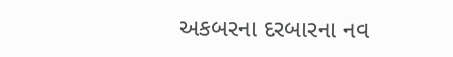અકબરના દરબારના નવ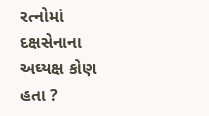રત્નોમાં દક્ષસેનાના અઘ્યક્ષ કોણ હતા ?